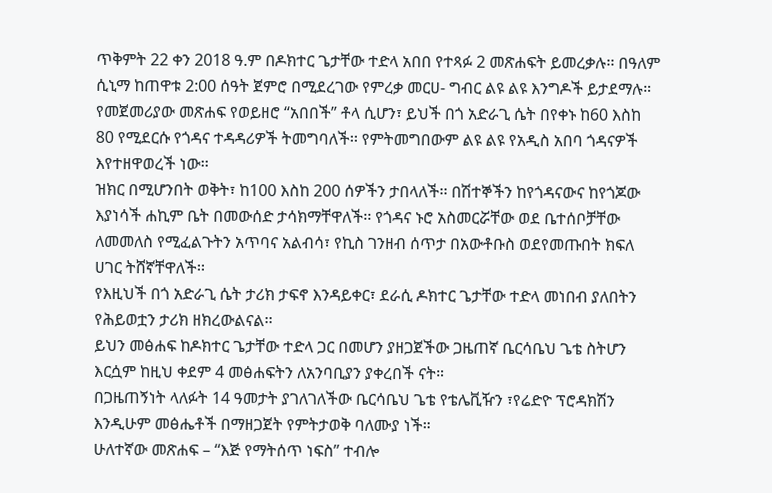ጥቅምት 22 ቀን 2018 ዓ.ም በዶክተር ጌታቸው ተድላ አበበ የተጻፉ 2 መጽሐፍት ይመረቃሉ፡፡ በዓለም ሲኒማ ከጠዋቱ 2:00 ሰዓት ጀምሮ በሚደረገው የምረቃ መርሀ- ግብር ልዩ ልዩ እንግዶች ይታደማሉ።
የመጀመሪያው መጽሐፍ የወይዘሮ “አበበች” ቶላ ሲሆን፣ ይህች በጎ አድራጊ ሴት በየቀኑ ከ60 እስከ 80 የሚደርሱ የጎዳና ተዳዳሪዎች ትመግባለች፡፡ የምትመግበውም ልዩ ልዩ የአዲስ አበባ ጎዳናዎች እየተዘዋወረች ነው፡፡
ዝክር በሚሆንበት ወቅት፣ ከ100 እስከ 200 ሰዎችን ታበላለች፡፡ በሽተኞችን ከየጎዳናውና ከየጎጆው እያነሳች ሐኪም ቤት በመውሰድ ታሳክማቸዋለች፡፡ የጎዳና ኑሮ አስመርሯቸው ወደ ቤተሰቦቻቸው ለመመለስ የሚፈልጉትን አጥባና አልብሳ፣ የኪስ ገንዘብ ሰጥታ በአውቶቡስ ወደየመጡበት ክፍለ ሀገር ትሸኛቸዋለች፡፡
የእዚህች በጎ አድራጊ ሴት ታሪክ ታፍኖ እንዳይቀር፣ ደራሲ ዶክተር ጌታቸው ተድላ መነበብ ያለበትን የሕይወቷን ታሪክ ዘክረውልናል፡፡
ይህን መፅሐፍ ከዶክተር ጌታቸው ተድላ ጋር በመሆን ያዘጋጀችው ጋዜጠኛ ቤርሳቤህ ጌቴ ስትሆን እርሷም ከዚህ ቀደም 4 መፅሐፍትን ለአንባቢያን ያቀረበች ናት።
በጋዜጠኝነት ላለፉት 14 ዓመታት ያገለገለችው ቤርሳቤህ ጌቴ የቴሌቪዥን ፣የሬድዮ ፕሮዳክሽን እንዲሁም መፅሔቶች በማዘጋጀት የምትታወቅ ባለሙያ ነች።
ሁለተኛው መጽሐፍ – “እጅ የማትሰጥ ነፍስ” ተብሎ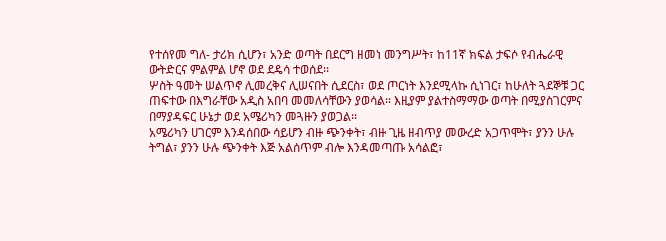የተሰየመ ግለ- ታሪክ ሲሆን፣ አንድ ወጣት በደርግ ዘመነ መንግሥት፣ ከ11ኛ ክፍል ታፍሶ የብሔራዊ ውትድርና ምልምል ሆኖ ወደ ደዴሳ ተወሰደ፡፡
ሦስት ዓመት ሠልጥኖ ሊመረቅና ሊሠናበት ሲደርስ፣ ወደ ጦርነት እንደሚላኩ ሲነገር፣ ከሁለት ጓደኞቹ ጋር ጠፍተው በእግራቸው አዲስ አበባ መመለሳቸውን ያወሳል፡፡ እዚያም ያልተስማማው ወጣት በሚያስገርምና በማያዳፍር ሁኔታ ወደ አሜሪካን መጓዙን ያወጋል፡፡
አሜሪካን ሀገርም እንዳሰበው ሳይሆን ብዙ ጭንቀት፣ ብዙ ጊዜ ዘብጥያ መውረድ አጋጥሞት፣ ያንን ሁሉ ትግል፣ ያንን ሁሉ ጭንቀት እጅ አልሰጥም ብሎ እንዳመጣጡ አሳልፎ፣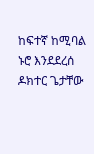ከፍተኛ ከሚባል ኑሮ እንደደረሰ ዶክተር ጌታቸው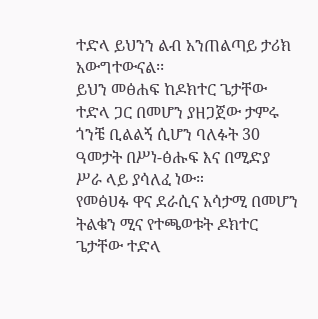ተድላ ይህንን ልብ አንጠልጣይ ታሪክ አውግተውናል፡፡
ይህን መፅሐፍ ከዶክተር ጌታቸው ተድላ ጋር በመሆን ያዘጋጀው ታምሩ ጎንቼ ቢልልኝ ሲሆን ባለፉት 30 ዓመታት በሥነ-ፅሑፍ እና በሚድያ ሥራ ላይ ያሳለፈ ነው።
የመፅሀፉ ዋና ደራሲና አሳታሚ በመሆን ትልቁን ሚና የተጫወቱት ዶክተር ጌታቸው ተድላ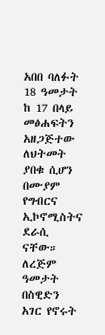አበበ ባለፉት 18 ዓመታት ከ 17 በላይ መፅሐፍትን አዘጋጅተው ለህትመት ያበቁ ሲሆን በሙያም የግብርና ኢኮኖሚስትና ደራሲ ናቸው።
ለረጅም ዓመታት በስዊድን አገር የኖሩት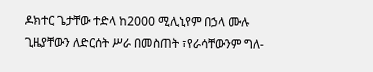ዶክተር ጌታቸው ተድላ ከ2000 ሚሊኒየም በኃላ ሙሉ ጊዜያቸውን ለድርሰት ሥራ በመስጠት ፣የራሳቸውንም ግለ-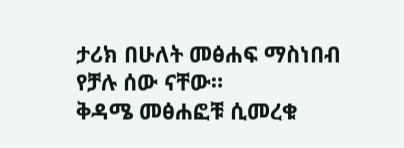ታሪክ በሁለት መፅሐፍ ማስነበብ የቻሉ ሰው ናቸው።
ቅዳሜ መፅሐፎቹ ሲመረቁ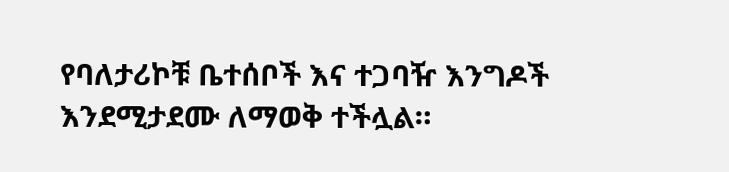የባለታሪኮቹ ቤተሰቦች እና ተጋባዥ እንግዶች እንደሚታደሙ ለማወቅ ተችሏል።